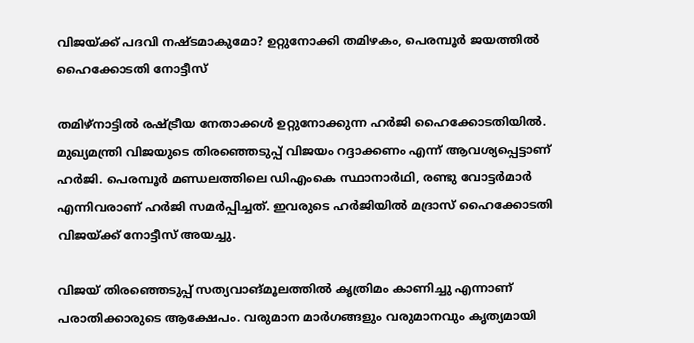വിജയ്ക്ക് പദവി നഷ്ടമാകുമോ? ഉറ്റുനോക്കി തമിഴകം, പെരമ്പൂര്‍ ജയത്തില്‍ ഹൈക്കോടതി നോട്ടീസ്

തമിഴ്‌നാട്ടില്‍ രഷ്ട്രീയ നേതാക്കള്‍ ഉറ്റുനോക്കുന്ന ഹര്‍ജി ഹൈക്കോടതിയില്‍. മുഖ്യമന്ത്രി വിജയുടെ തിരഞ്ഞെടുപ്പ് വിജയം റദ്ദാക്കണം എന്ന് ആവശ്യപ്പെട്ടാണ് ഹര്‍ജി. പെരമ്പൂര്‍ മണ്ഡലത്തിലെ ഡിഎംകെ സ്ഥാനാര്‍ഥി, രണ്ടു വോട്ടര്‍മാര്‍ എന്നിവരാണ് ഹര്‍ജി സമര്‍പ്പിച്ചത്. ഇവരുടെ ഹര്‍ജിയില്‍ മദ്രാസ് ഹൈക്കോടതി വിജയ്ക്ക് നോട്ടീസ് അയച്ചു.

വിജയ് തിരഞ്ഞെടുപ്പ് സത്യവാങ്മൂലത്തില്‍ കൃത്രിമം കാണിച്ചു എന്നാണ് പരാതിക്കാരുടെ ആക്ഷേപം. വരുമാന മാര്‍ഗങ്ങളും വരുമാനവും കൃത്യമായി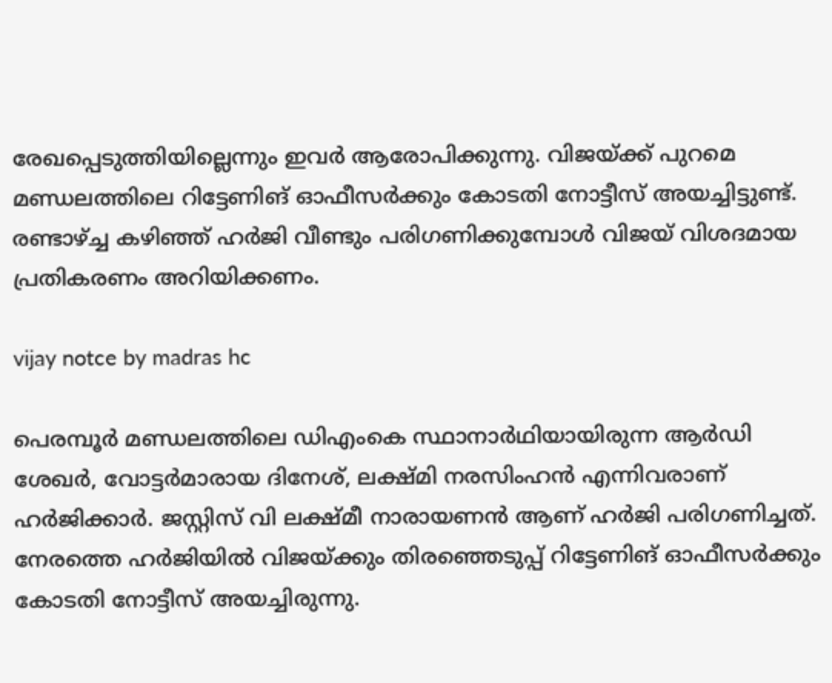രേഖപ്പെടുത്തിയില്ലെന്നും ഇവര്‍ ആരോപിക്കുന്നു. വിജയ്ക്ക് പുറമെ മണ്ഡലത്തിലെ റിട്ടേണിങ് ഓഫീസര്‍ക്കും കോടതി നോട്ടീസ് അയച്ചിട്ടുണ്ട്. രണ്ടാഴ്ച്ച കഴിഞ്ഞ് ഹര്‍ജി വീണ്ടും പരിഗണിക്കുമ്പോള്‍ വിജയ് വിശദമായ പ്രതികരണം അറിയിക്കണം.

vijay notce by madras hc

പെരമ്പൂര്‍ മണ്ഡലത്തിലെ ഡിഎംകെ സ്ഥാനാര്‍ഥിയായിരുന്ന ആര്‍ഡി ശേഖര്‍, വോട്ടര്‍മാരായ ദിനേശ്, ലക്ഷ്മി നരസിംഹന്‍ എന്നിവരാണ് ഹര്‍ജിക്കാര്‍. ജസ്റ്റിസ് വി ലക്ഷ്മീ നാരായണന്‍ ആണ് ഹര്‍ജി പരിഗണിച്ചത്. നേരത്തെ ഹര്‍ജിയില്‍ വിജയ്ക്കും തിരഞ്ഞെടുപ്പ് റിട്ടേണിങ് ഓഫീസര്‍ക്കും കോടതി നോട്ടീസ് അയച്ചിരുന്നു.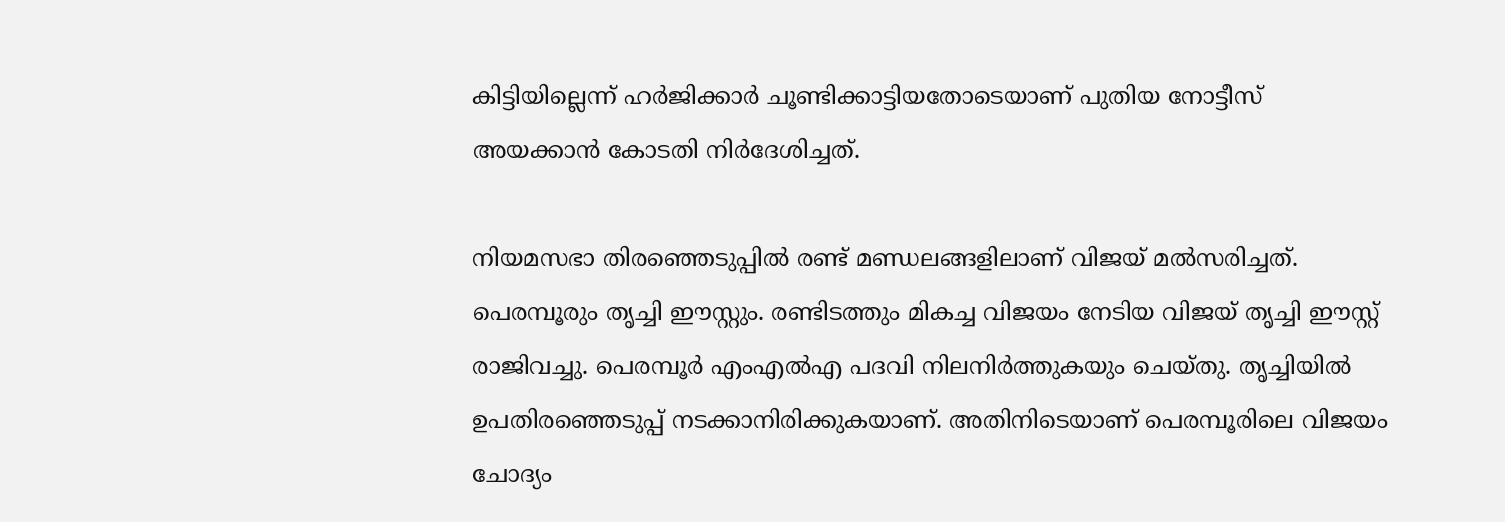കിട്ടിയില്ലെന്ന് ഹര്‍ജിക്കാര്‍ ചൂണ്ടിക്കാട്ടിയതോടെയാണ് പുതിയ നോട്ടീസ് അയക്കാന്‍ കോടതി നിര്‍ദേശിച്ചത്.

നിയമസഭാ തിരഞ്ഞെടുപ്പില്‍ രണ്ട് മണ്ഡലങ്ങളിലാണ് വിജയ് മല്‍സരിച്ചത്. പെരമ്പൂരും തൃച്ചി ഈസ്റ്റും. രണ്ടിടത്തും മികച്ച വിജയം നേടിയ വിജയ് തൃച്ചി ഈസ്റ്റ് രാജിവച്ചു. പെരമ്പൂര്‍ എംഎല്‍എ പദവി നിലനിര്‍ത്തുകയും ചെയ്തു. തൃച്ചിയില്‍ ഉപതിരഞ്ഞെടുപ്പ് നടക്കാനിരിക്കുകയാണ്. അതിനിടെയാണ് പെരമ്പൂരിലെ വിജയം ചോദ്യം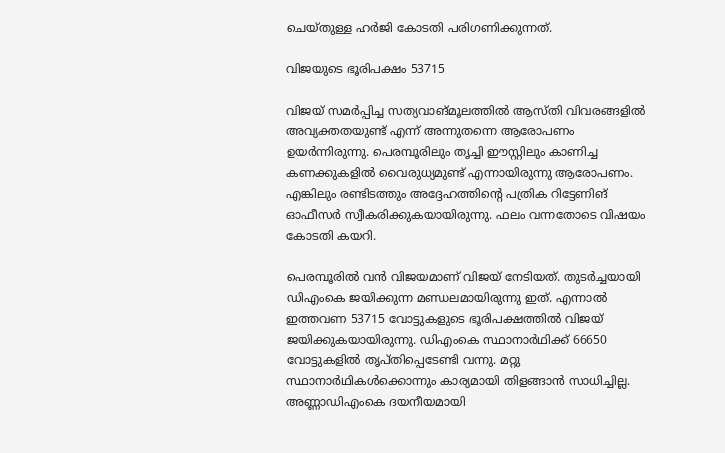ചെയ്തുള്ള ഹര്‍ജി കോടതി പരിഗണിക്കുന്നത്.

വിജയുടെ ഭൂരിപക്ഷം 53715

വിജയ് സമര്‍പ്പിച്ച സത്യവാങ്മൂലത്തില്‍ ആസ്തി വിവരങ്ങളില്‍ അവ്യക്തതയുണ്ട് എന്ന് അന്നുതന്നെ ആരോപണം ഉയര്‍ന്നിരുന്നു. പെരമ്പൂരിലും തൃച്ചി ഈസ്റ്റിലും കാണിച്ച കണക്കുകളില്‍ വൈരുധ്യമുണ്ട് എന്നായിരുന്നു ആരോപണം. എങ്കിലും രണ്ടിടത്തും അദ്ദേഹത്തിന്റെ പത്രിക റിട്ടേണിങ് ഓഫീസര്‍ സ്വീകരിക്കുകയായിരുന്നു. ഫലം വന്നതോടെ വിഷയം കോടതി കയറി.

പെരമ്പൂരില്‍ വന്‍ വിജയമാണ് വിജയ് നേടിയത്. തുടര്‍ച്ചയായി ഡിഎംകെ ജയിക്കുന്ന മണ്ഡലമായിരുന്നു ഇത്. എന്നാല്‍ ഇത്തവണ 53715 വോട്ടുകളുടെ ഭൂരിപക്ഷത്തില്‍ വിജയ് ജയിക്കുകയായിരുന്നു. ഡിഎംകെ സ്ഥാനാര്‍ഥിക്ക് 66650 വോട്ടുകളില്‍ തൃപ്തിപ്പെടേണ്ടി വന്നു. മറ്റു സ്ഥാനാര്‍ഥികള്‍ക്കൊന്നും കാര്യമായി തിളങ്ങാന്‍ സാധിച്ചില്ല. അണ്ണാഡിഎംകെ ദയനീയമായി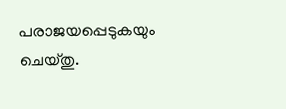പരാജയപ്പെടുകയും ചെയ്തു.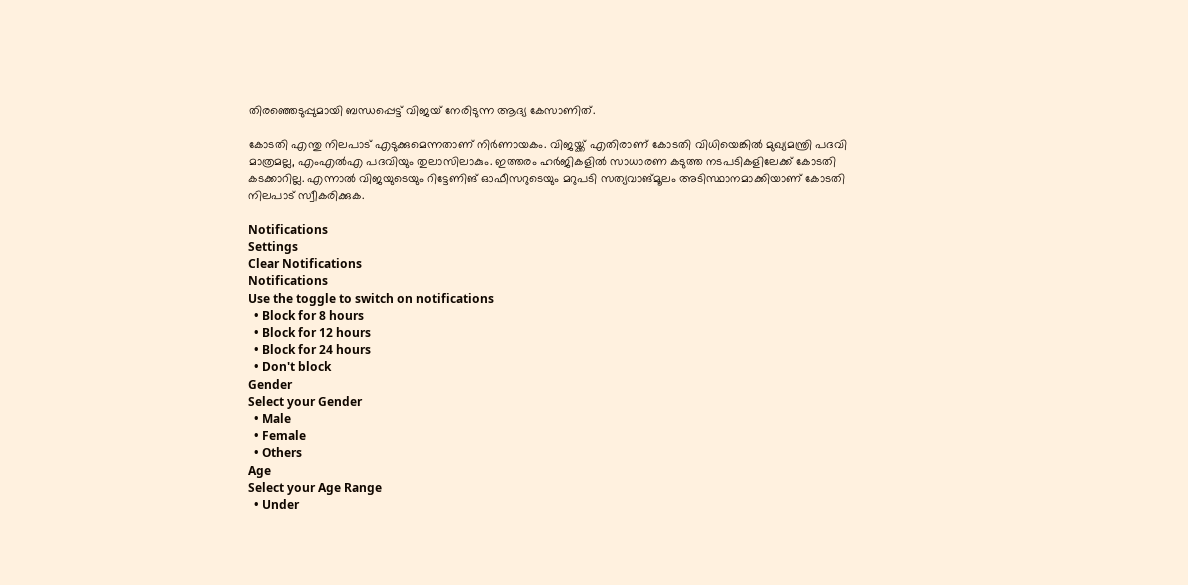തിരഞ്ഞെടുപ്പുമായി ബന്ധപ്പെട്ട് വിജയ് നേരിടുന്ന ആദ്യ കേസാണിത്.

കോടതി എന്തു നിലപാട് എടുക്കുമെന്നതാണ് നിര്‍ണായകം. വിജയ്ക്ക് എതിരാണ് കോടതി വിധിയെങ്കില്‍ മുഖ്യമന്ത്രി പദവി മാത്രമല്ല, എംഎല്‍എ പദവിയും തുലാസിലാകും. ഇത്തരം ഹര്‍ജികളില്‍ സാധാരണ കടുത്ത നടപടികളിലേക്ക് കോടതി കടക്കാറില്ല. എന്നാല്‍ വിജയുടെയും റിട്ടേണിങ് ഓഫീസറുടെയും മറുപടി സത്യവാങ്മൂലം അടിസ്ഥാനമാക്കിയാണ് കോടതി നിലപാട് സ്വീകരിക്കുക.

Notifications
Settings
Clear Notifications
Notifications
Use the toggle to switch on notifications
  • Block for 8 hours
  • Block for 12 hours
  • Block for 24 hours
  • Don't block
Gender
Select your Gender
  • Male
  • Female
  • Others
Age
Select your Age Range
  • Under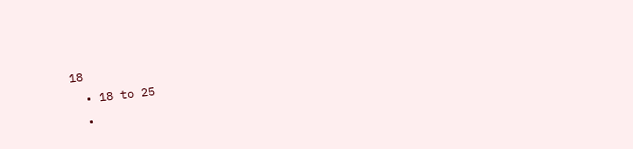18
  • 18 to 25
  •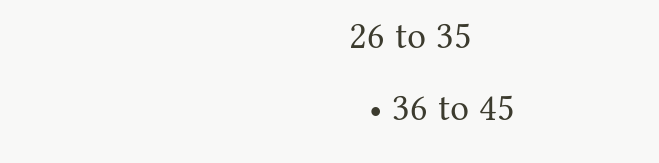26 to 35
  • 36 to 45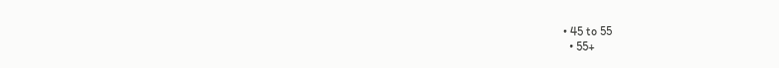• 45 to 55
  • 55+